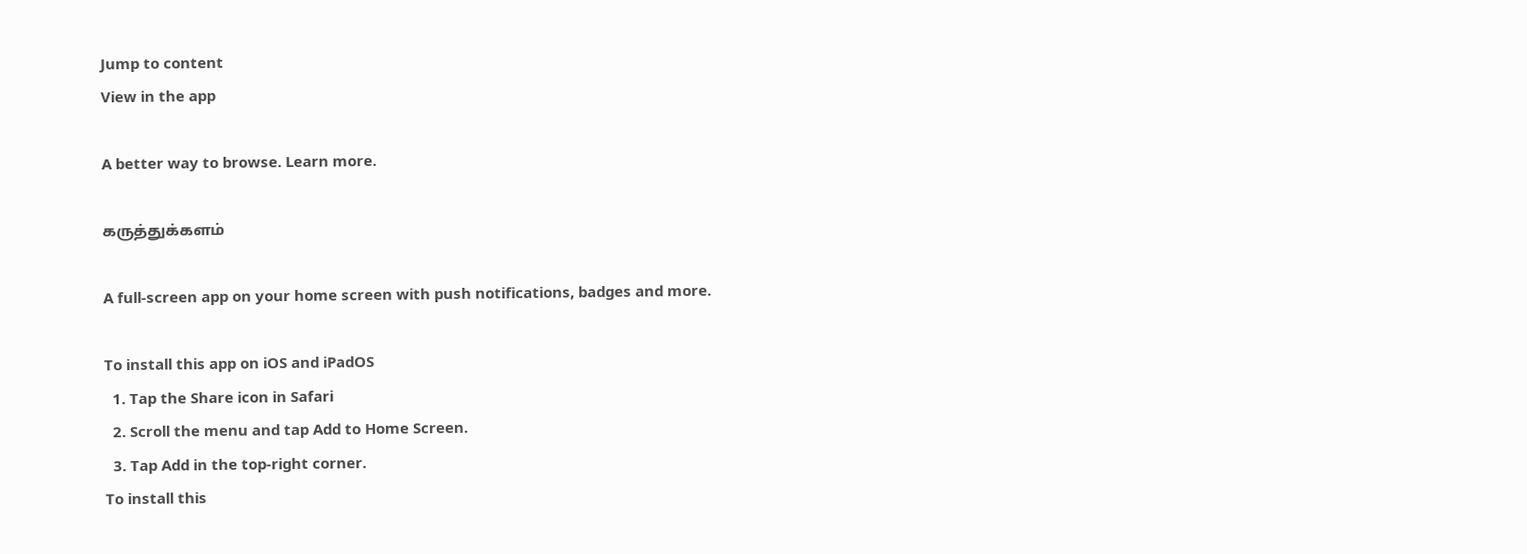Jump to content
View in the app

A better way to browse. Learn more.

கருத்துக்களம்

A full-screen app on your home screen with push notifications, badges and more.

To install this app on iOS and iPadOS
  1. Tap the Share icon in Safari
  2. Scroll the menu and tap Add to Home Screen.
  3. Tap Add in the top-right corner.
To install this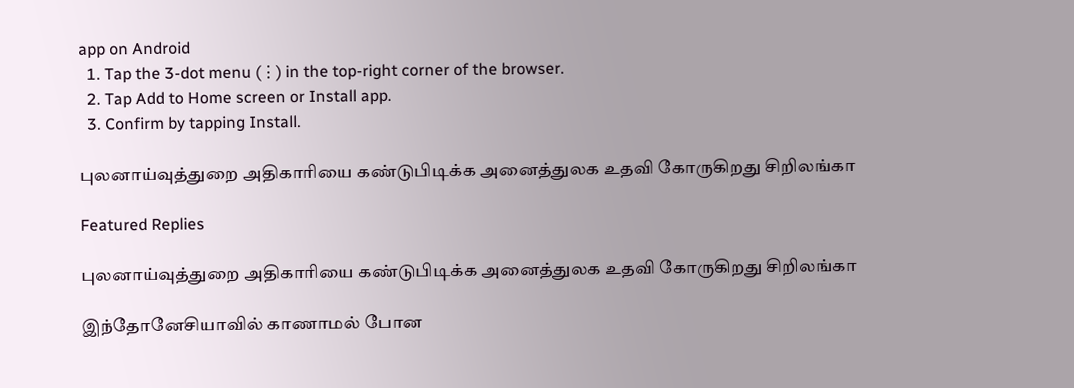app on Android
  1. Tap the 3-dot menu (⋮) in the top-right corner of the browser.
  2. Tap Add to Home screen or Install app.
  3. Confirm by tapping Install.

புலனாய்வுத்துறை அதிகாரியை கண்டுபிடிக்க அனைத்துலக உதவி கோருகிறது சிறிலங்கா

Featured Replies

புலனாய்வுத்துறை அதிகாரியை கண்டுபிடிக்க அனைத்துலக உதவி கோருகிறது சிறிலங்கா

இந்தோனேசியாவில் காணாமல் போன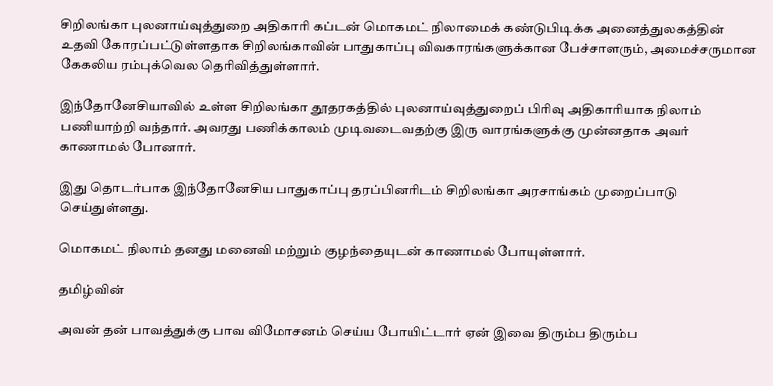சிறிலங்கா புலனாய்வுத்துறை அதிகாரி கப்டன் மொகமட் நிலாமைக் கண்டுபிடிக்க அனைத்துலகத்தின் உதவி கோரப்பட்டுள்ளதாக சிறிலங்காவின் பாதுகாப்பு விவகாரங்களுக்கான பேச்சாளரும், அமைச்சருமான கேகலிய ரம்புக்வெல தெரிவித்துள்ளார்.

இந்தோனேசியாவில் உள்ள சிறிலங்கா தூதரகத்தில் புலனாய்வுத்துறைப் பிரிவு அதிகாரியாக நிலாம் பணியாற்றி வந்தார். அவரது பணிக்காலம் முடிவடைவதற்கு இரு வாரங்களுக்கு முன்னதாக அவர் காணாமல் போனார்.

இது தொடர்பாக இந்தோனேசிய பாதுகாப்பு தரப்பினரிடம் சிறிலங்கா அரசாங்கம் முறைப்பாடு செய்துள்ளது.

மொகமட் நிலாம் தனது மனைவி மற்றும் குழந்தையுடன் காணாமல் போயுள்ளார்.

தமிழ்வின்

அவன் தன் பாவத்துக்கு பாவ விமோசனம் செய்ய போயிட்டார் ஏன் இவை திரும்ப திரும்ப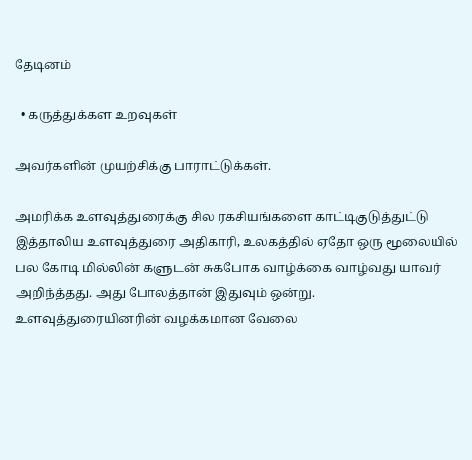தேடினம்

  • கருத்துக்கள உறவுகள்

அவர்களின் முயற்சிக்கு பாராட்டுக்கள்.

அமரிக்க உளவுத்துரைக்கு சில ரகசியங்களை காட்டிகுடுத்துட்டு இத்தாலிய உளவுத்துரை அதிகாரி, உலகத்தில் ஏதோ ஒரு மூலையில் பல கோடி மில்லின் களுடன் சுகபோக வாழ்க்கை வாழ்வது யாவர் அறிந்த்தது. அது போலத்தான் இதுவும் ஒன்று. உளவுத்துரையினரின் வழக்கமான வேலை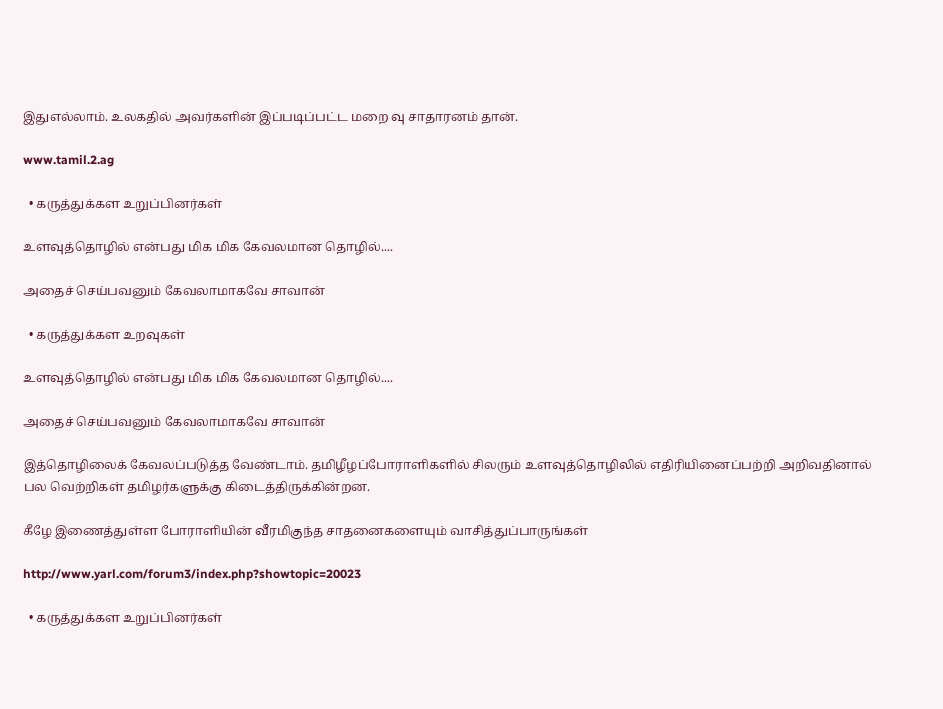இதுஎல்லாம். உலகதில் அவர்களின் இப்படிப்பட்ட மறை வு சாதாரனம் தான்.

www.tamil.2.ag

  • கருத்துக்கள உறுப்பினர்கள்

உளவுத்தொழில் என்பது மிக மிக கேவலமான தொழில்....

அதைச் செய்பவனும் கேவலாமாகவே சாவான்

  • கருத்துக்கள உறவுகள்

உளவுத்தொழில் என்பது மிக மிக கேவலமான தொழில்....

அதைச் செய்பவனும் கேவலாமாகவே சாவான்

இத்தொழிலைக் கேவலப்படுத்த வேண்டாம். தமிழீழப்போராளிகளில் சிலரும் உளவுத்தொழிலில் எதிரியினைப்பற்றி அறிவதினால் பல வெற்றிகள் தமிழர்களுக்கு கிடைத்திருக்கின்றன.

கீழே இணைத்துள்ள போராளியின் வீரமிகுந்த சாதனைகளையும் வாசித்துப்பாருங்கள்

http://www.yarl.com/forum3/index.php?showtopic=20023

  • கருத்துக்கள உறுப்பினர்கள்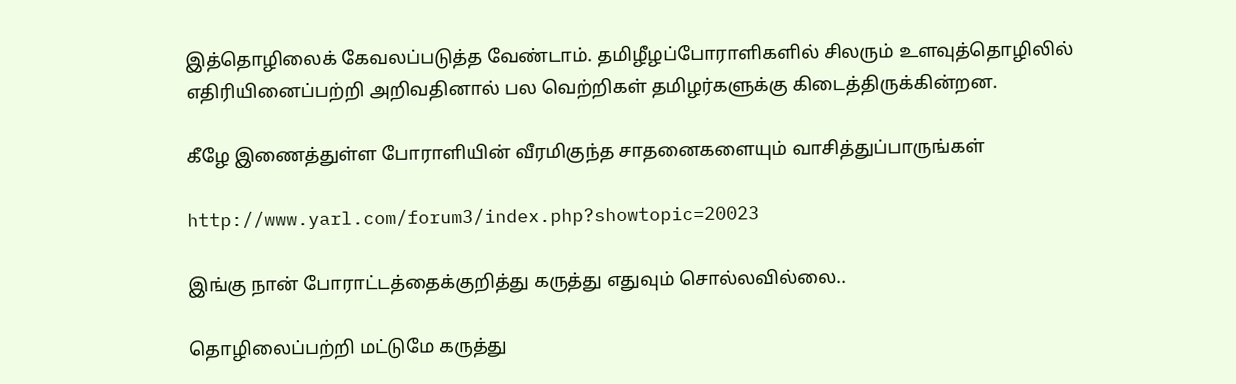இத்தொழிலைக் கேவலப்படுத்த வேண்டாம். தமிழீழப்போராளிகளில் சிலரும் உளவுத்தொழிலில் எதிரியினைப்பற்றி அறிவதினால் பல வெற்றிகள் தமிழர்களுக்கு கிடைத்திருக்கின்றன.

கீழே இணைத்துள்ள போராளியின் வீரமிகுந்த சாதனைகளையும் வாசித்துப்பாருங்கள்

http://www.yarl.com/forum3/index.php?showtopic=20023

இங்கு நான் போராட்டத்தைக்குறித்து கருத்து எதுவும் சொல்லவில்லை..

தொழிலைப்பற்றி மட்டுமே கருத்து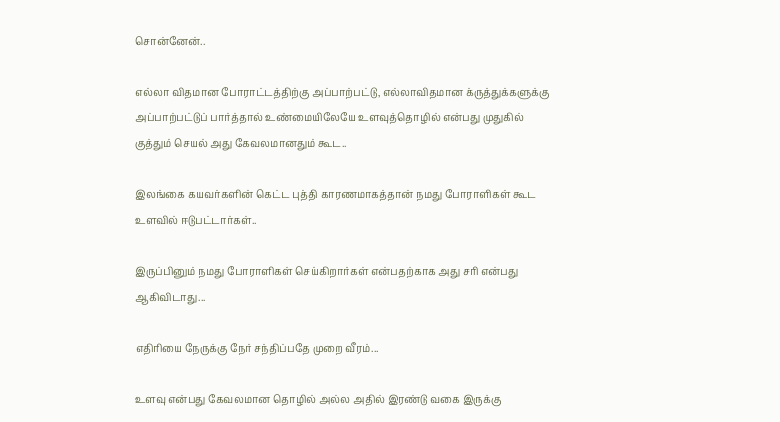சொன்னேன்..

எல்லா விதமான போராட்டத்திற்கு அப்பாற்பட்டு, எல்லாவிதமான க்ருத்துக்களுக்கு அப்பாற்பட்டுப் பார்த்தால் உண்மையிலேயே உளவுத்தொழில் என்பது முதுகில் குத்தும் செயல் அது கேவலமானதும் கூட..

இலங்கை கயவர்களின் கெட்ட புத்தி காரணமாகத்தான் நமது போராளிகள் கூட உளவில் ஈடுபட்டார்கள்..

இருப்பினும் நமது போராளிகள் செய்கிறார்கள் என்பதற்காக அது சரி என்பது ஆகிவிடாது...

எதிரியை நேருக்கு நேர் சந்திப்பதே முறை வீரம்...

உளவு என்பது கேவலமான தொழில் அல்ல அதில் இரண்டு வகை இருக்கு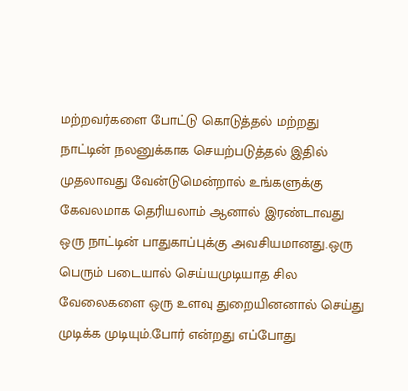மற்றவர்களை போட்டு கொடுத்தல் மற்றது நாட்டின் நலனுக்காக செயற்படுத்தல் இதில் முதலாவது வேன்டுமென்றால் உங்களுக்கு கேவலமாக தெரியலாம் ஆனால் இரண்டாவது ஒரு நாட்டின் பாதுகாப்புக்கு அவசியமானது.ஒரு பெரும் படையால் செய்யமுடியாத சில வேலைகளை ஒரு உளவு துறையினனால் செய்து முடிக்க முடியும்.போர் என்றது எப்போது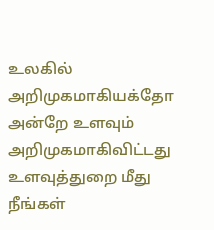உலகில் அறிமுகமாகியக்தோ அன்றே உளவும் அறிமுகமாகிவிட்டது உளவுத்துறை மீது நீங்கள்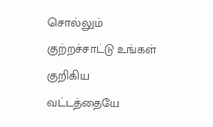சொல்லும் குற்றச்சாட்டு உங்கள் குறிகிய வட்டத்தையே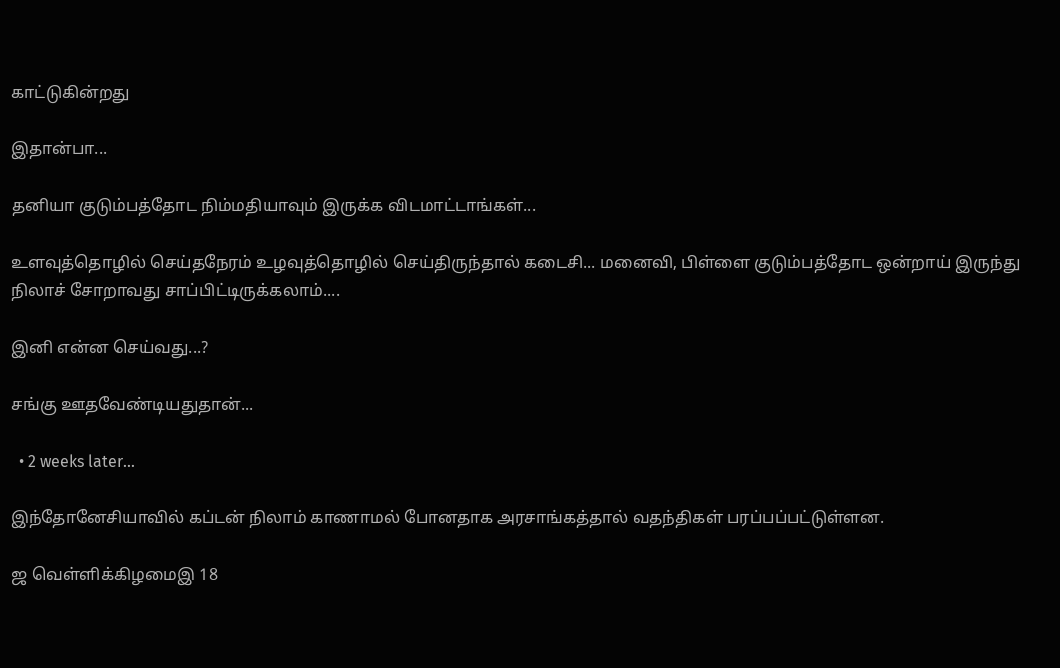காட்டுகின்றது

இதான்பா...

தனியா குடும்பத்தோட நிம்மதியாவும் இருக்க விடமாட்டாங்கள்...

உளவுத்தொழில் செய்தநேரம் உழவுத்தொழில் செய்திருந்தால் கடைசி... மனைவி, பிள்ளை குடும்பத்தோட ஒன்றாய் இருந்து நிலாச் சோறாவது சாப்பிட்டிருக்கலாம்....

இனி என்ன செய்வது...?

சங்கு ஊதவேண்டியதுதான்...

  • 2 weeks later...

இந்தோனேசியாவில் கப்டன் நிலாம் காணாமல் போனதாக அரசாங்கத்தால் வதந்திகள் பரப்பப்பட்டுள்ளன.

ஜ வெள்ளிக்கிழமைஇ 18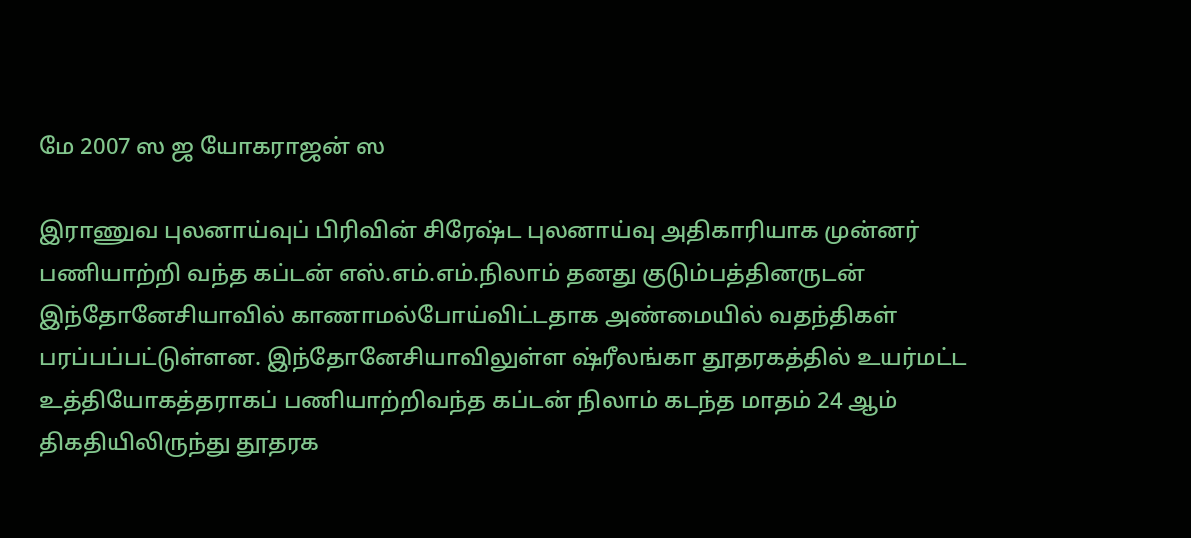மே 2007 ஸ ஜ யோகராஜன் ஸ

இராணுவ புலனாய்வுப் பிரிவின் சிரேஷ்ட புலனாய்வு அதிகாரியாக முன்னர் பணியாற்றி வந்த கப்டன் எஸ்.எம்.எம்.நிலாம் தனது குடும்பத்தினருடன் இந்தோனேசியாவில் காணாமல்போய்விட்டதாக அண்மையில் வதந்திகள் பரப்பப்பட்டுள்ளன. இந்தோனேசியாவிலுள்ள ஷ்ரீலங்கா தூதரகத்தில் உயர்மட்ட உத்தியோகத்தராகப் பணியாற்றிவந்த கப்டன் நிலாம் கடந்த மாதம் 24 ஆம் திகதியிலிருந்து தூதரக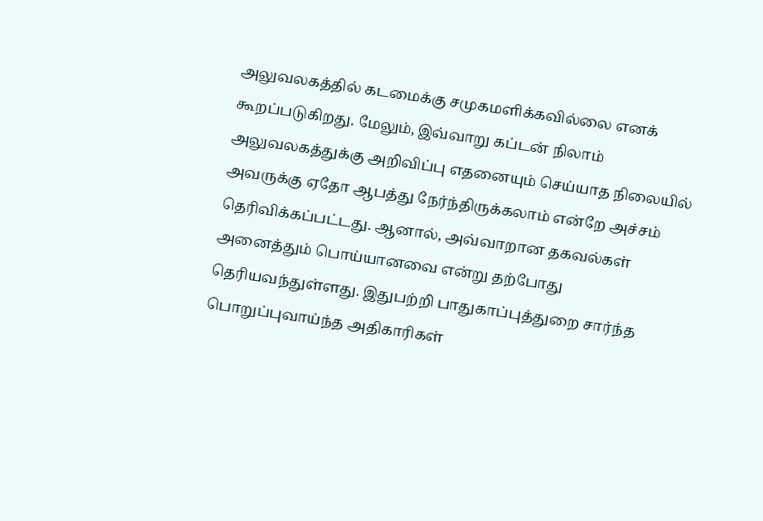அலுவலகத்தில் கடமைக்கு சமுகமளிக்கவில்லை எனக் கூறப்படுகிறது. மேலும், இவ்வாறு கப்டன் நிலாம் அலுவலகத்துக்கு அறிவிப்பு எதனையும் செய்யாத நிலையில் அவருக்கு ஏதோ ஆபத்து நேர்ந்திருக்கலாம் என்றே அச்சம் தெரிவிக்கப்பட்டது. ஆனால், அவ்வாறான தகவல்கள் அனைத்தும் பொய்யானவை என்று தற்போது தெரியவந்துள்ளது. இதுபற்றி பாதுகாப்புத்துறை சார்ந்த பொறுப்புவாய்ந்த அதிகாரிகள்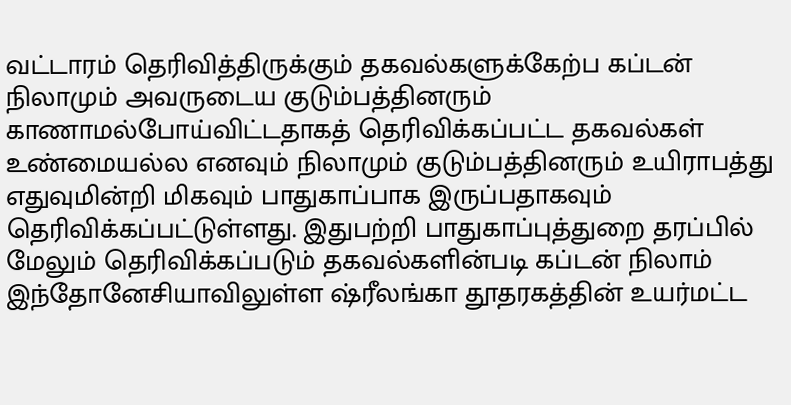வட்டாரம் தெரிவித்திருக்கும் தகவல்களுக்கேற்ப கப்டன் நிலாமும் அவருடைய குடும்பத்தினரும் காணாமல்போய்விட்டதாகத் தெரிவிக்கப்பட்ட தகவல்கள் உண்மையல்ல எனவும் நிலாமும் குடும்பத்தினரும் உயிராபத்து எதுவுமின்றி மிகவும் பாதுகாப்பாக இருப்பதாகவும் தெரிவிக்கப்பட்டுள்ளது. இதுபற்றி பாதுகாப்புத்துறை தரப்பில் மேலும் தெரிவிக்கப்படும் தகவல்களின்படி கப்டன் நிலாம் இந்தோனேசியாவிலுள்ள ஷ்ரீலங்கா தூதரகத்தின் உயர்மட்ட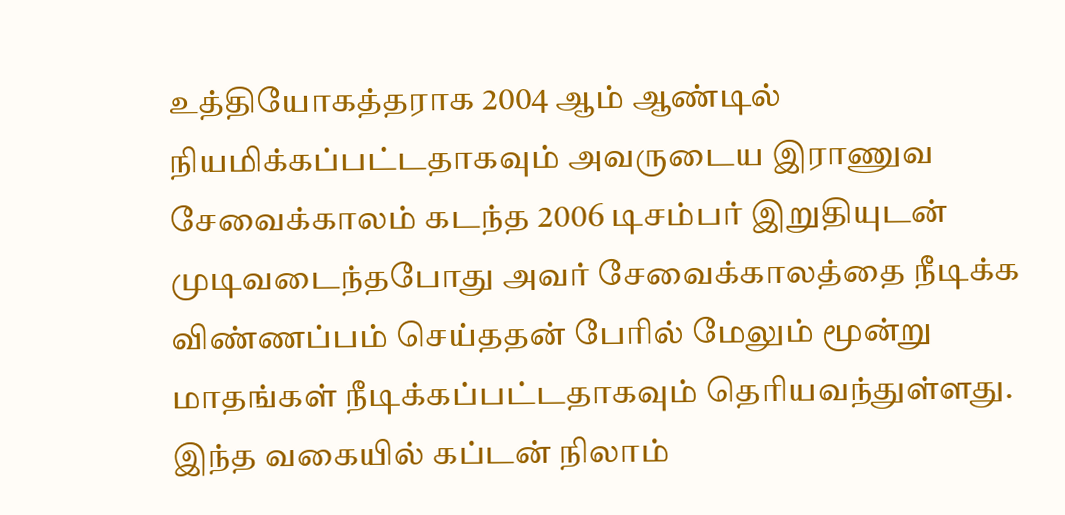உத்தியோகத்தராக 2004 ஆம் ஆண்டில் நியமிக்கப்பட்டதாகவும் அவருடைய இராணுவ சேவைக்காலம் கடந்த 2006 டிசம்பர் இறுதியுடன் முடிவடைந்தபோது அவர் சேவைக்காலத்தை நீடிக்க விண்ணப்பம் செய்ததன் பேரில் மேலும் மூன்று மாதங்கள் நீடிக்கப்பட்டதாகவும் தெரியவந்துள்ளது. இந்த வகையில் கப்டன் நிலாம்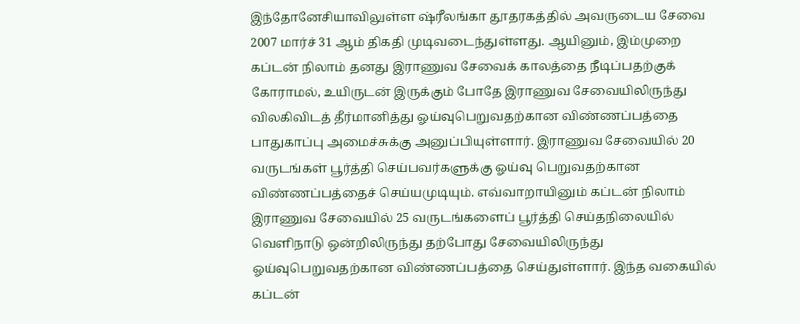இந்தோனேசியாவிலுள்ள ஷ்ரீலங்கா தூதரகத்தில் அவருடைய சேவை 2007 மார்ச் 31 ஆம் திகதி முடிவடைந்துள்ளது. ஆயினும், இம்முறை கப்டன் நிலாம் தனது இராணுவ சேவைக் காலத்தை நீடிப்பதற்குக் கோராமல், உயிருடன் இருக்கும் போதே இராணுவ சேவையிலிருந்து விலகிவிடத் தீர்மானித்து ஓய்வுபெறுவதற்கான விண்ணப்பத்தை பாதுகாப்பு அமைச்சுக்கு அனுப்பியுள்ளார். இராணுவ சேவையில் 20 வருடங்கள் பூர்த்தி செய்பவர்களுக்கு ஓய்வு பெறுவதற்கான விண்ணப்பத்தைச் செய்யமுடியும். எவ்வாறாயினும் கப்டன் நிலாம் இராணுவ சேவையில் 25 வருடங்களைப் பூர்த்தி செய்தநிலையில் வெளிநாடு ஒன்றிலிருந்து தற்போது சேவையிலிருந்து ஓய்வுபெறுவதற்கான விண்ணப்பத்தை செய்துள்ளார். இந்த வகையில் கப்டன்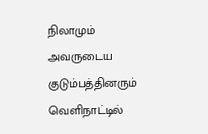நிலாமும் அவருடைய குடும்பத்தினரும் வெளிநாட்டில்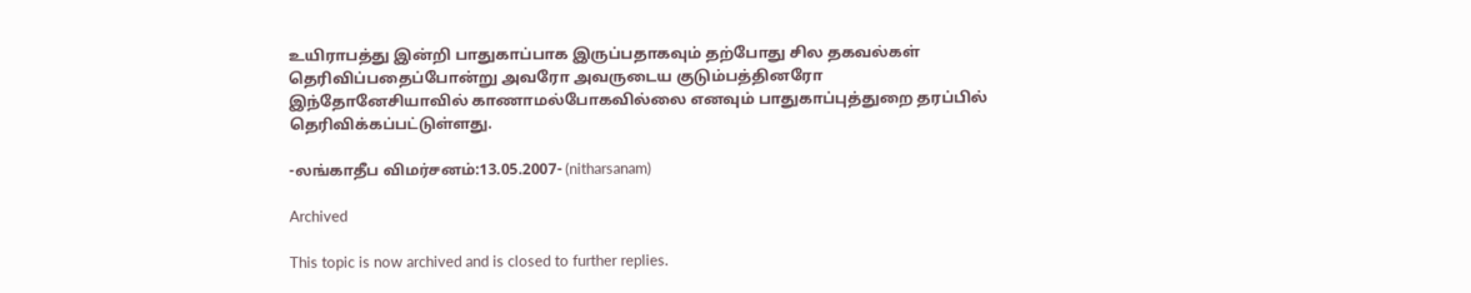உயிராபத்து இன்றி பாதுகாப்பாக இருப்பதாகவும் தற்போது சில தகவல்கள் தெரிவிப்பதைப்போன்று அவரோ அவருடைய குடும்பத்தினரோ இந்தோனேசியாவில் காணாமல்போகவில்லை எனவும் பாதுகாப்புத்துறை தரப்பில் தெரிவிக்கப்பட்டுள்ளது.

-லங்காதீப விமர்சனம்:13.05.2007- (nitharsanam)

Archived

This topic is now archived and is closed to further replies.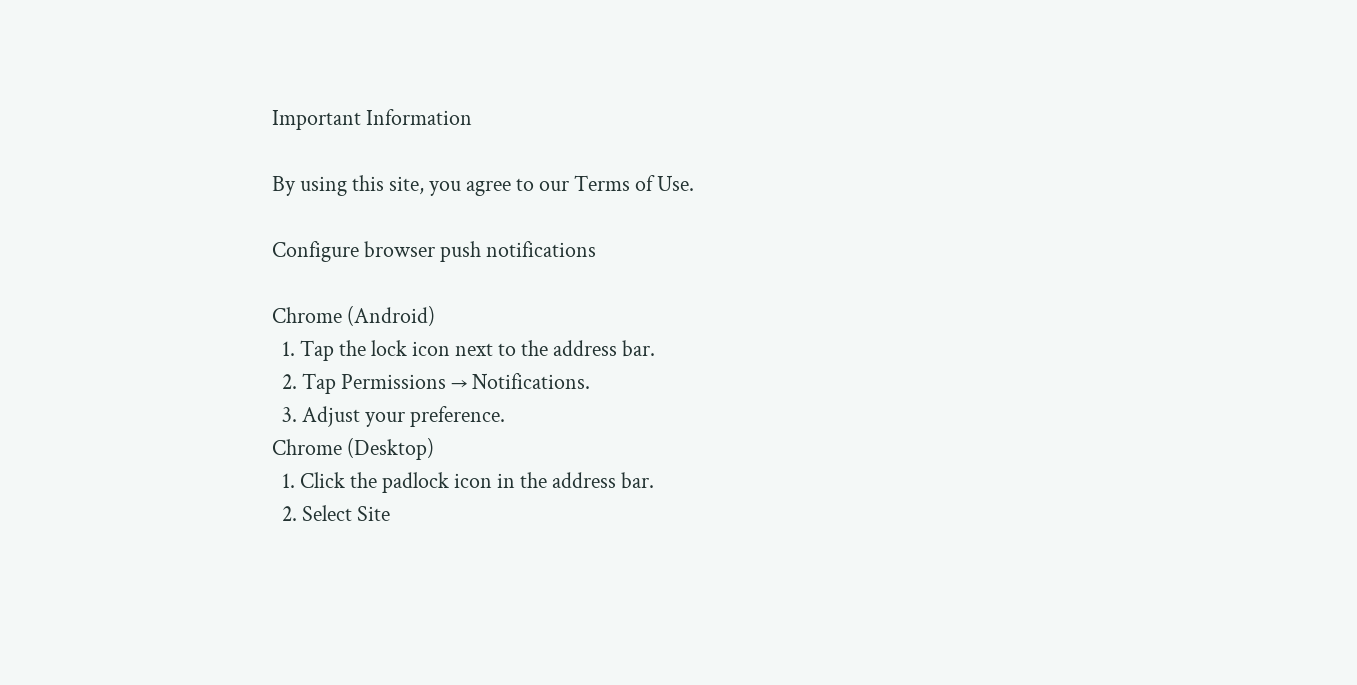Important Information

By using this site, you agree to our Terms of Use.

Configure browser push notifications

Chrome (Android)
  1. Tap the lock icon next to the address bar.
  2. Tap Permissions → Notifications.
  3. Adjust your preference.
Chrome (Desktop)
  1. Click the padlock icon in the address bar.
  2. Select Site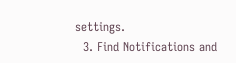settings.
  3. Find Notifications and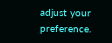adjust your preference.